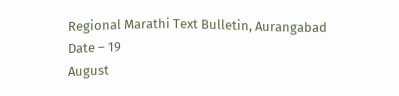Regional Marathi Text Bulletin, Aurangabad
Date – 19
August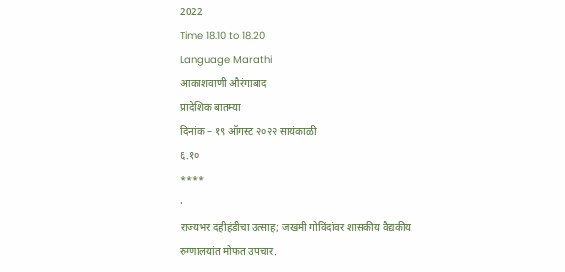2022
Time 18.10 to 18.20
Language Marathi
आकाशवाणी औरंगाबाद
प्रादेशिक बातम्या
दिनांक – १९ ऑगस्ट २०२२ सायंकाळी
६.१०
****
·
राज्यभर दहीहंडीचा उत्साह; जखमी गोविंदांवर शासकीय वैद्यकीय
रुग्णालयांत मोफत उपचार.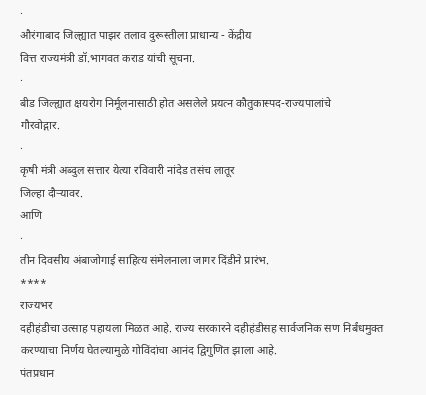·
औरंगाबाद जिल्ह्यात पाझर तलाव दुरूस्तीला प्राधान्य - केंद्रीय
वित्त राज्यमंत्री डॉ.भागवत कराड यांची सूचना.
·
बीड जिल्ह्यात क्षयरोग निर्मूलनासाठी होत असलेले प्रयत्न कौतुकास्पद-राज्यपालांचे
गौरवोद्गार.
·
कृषी मंत्री अब्दुल सत्तार येत्या रविवारी नांदेड तसंच लातूर
जिल्हा दौऱ्यावर.
आणि
·
तीन दिवसीय अंबाजोगाई साहित्य संमेलनाला जागर दिंडीने प्रारंभ.
****
राज्यभर
दहीहंडीचा उत्साह पहायला मिळत आहे. राज्य सरकारने दहीहंडीसह सार्वजनिक सण निर्बंधमुक्त
करण्याचा निर्णय घेतल्यामुळे गोविंदांचा आनंद द्विगुणित झाला आहे.
पंतप्रधान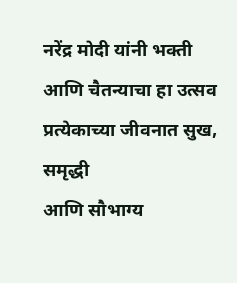नरेंद्र मोदी यांनी भक्ती आणि चैतन्याचा हा उत्सव प्रत्येकाच्या जीवनात सुख, समृद्धी
आणि सौभाग्य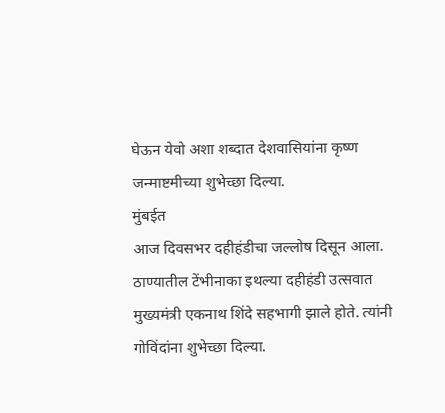घेऊन येवो अशा शब्दात देशवासियांना कृष्ण जन्माष्टमीच्या शुभेच्छा दिल्या.
मुंबईत
आज दिवसभर दहीहंडीचा जल्लोष दिसून आला. ठाण्यातील टेंभीनाका इथल्या दहीहंडी उत्सवात
मुख्यमंत्री एकनाथ शिंदे सहभागी झाले होते. त्यांनी गोविंदांना शुभेच्छा दिल्या.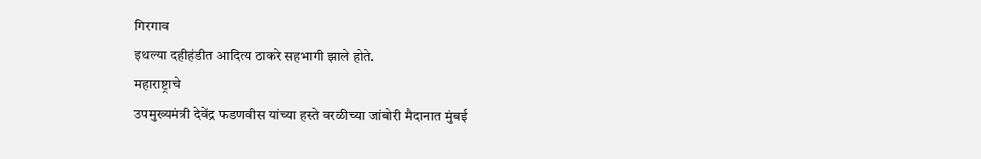गिरगाव
इथल्या दहीहंडीत आदित्य ठाकरे सहभागी झाले होते.
महाराष्ट्राचे
उपमुख्यमंत्री देवेंद्र फडणवीस यांच्या हस्ते वरळीच्या जांबोरी मैदानात मुंबई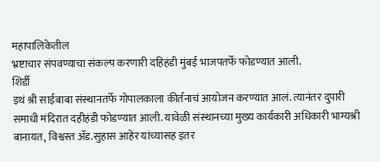महापालिकेतील
भ्रष्टाचार संपवण्याचा संकल्प करणारी दहिहंडी मुंबई भाजपतर्फे फोडण्यात आली.
शिर्डी
इथं श्री साईबाबा संस्थानतर्फे गोपालकाला कीर्तनाचं आयोजन करण्यात आलं. त्यानंतर दुपारी
समाधी मंदिरात दहीहंडी फोडण्यात आली. यावेळी संस्थानच्या मुख्य कार्यकारी अधिकारी भाग्यश्री
बानायत, विश्वस्त ॲड.सुहास आहेर यांच्यासह इतर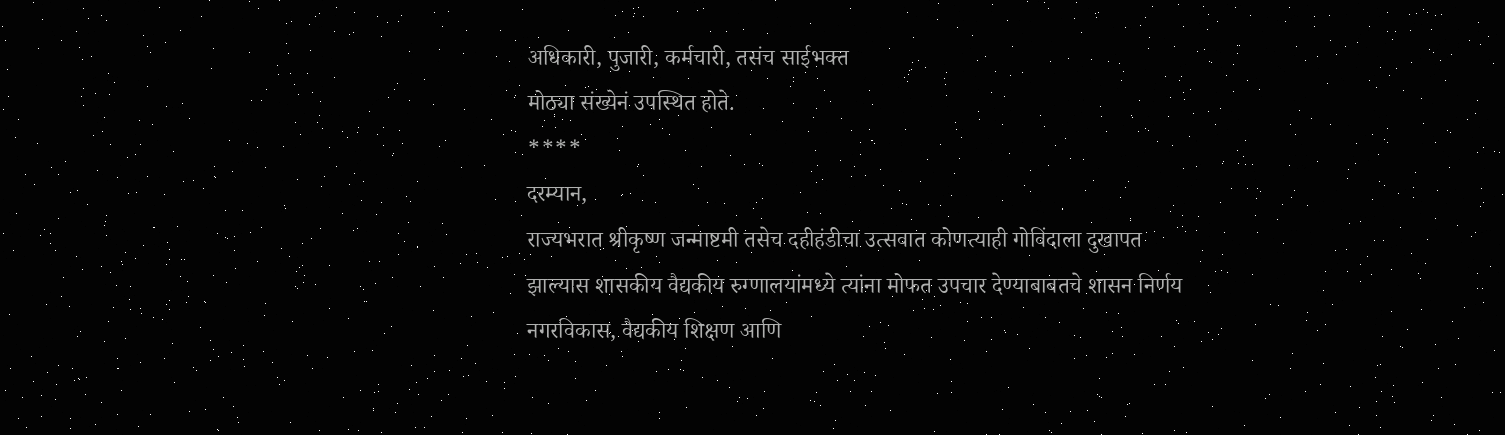अधिकारी, पुजारी, कर्मचारी, तसंच साईभक्त
मोठ्या संख्येनं उपस्थित होते.
****
दरम्यान,
राज्यभरात श्रीकृष्ण जन्माष्टमी तसेच दहीहंडीचा उत्सवात कोणत्याही गोविंदाला दुखापत
झाल्यास शासकीय वैद्यकीय रुग्णालयांमध्ये त्यांना मोफत उपचार देण्याबाबतचे शासन निर्णय
नगरविकास, वैद्यकीय शिक्षण आणि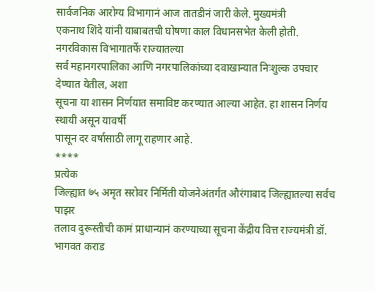सार्वजनिक आरोग्य विभागानं आज तातडीनं जारी केले. मुख्यमंत्री
एकनाथ शिंदे यांनी याबाबतची घोषणा काल विधानसभेत केली होती. नगरविकास विभागातर्फे राज्यातल्या
सर्व महानगरपालिका आणि नगरपालिकांच्या दवाखान्यात निःशुल्क उपचार देण्यात येतील, अशा
सूचना या शासन निर्णयात समाविष्ट करण्यात आल्या आहेत. हा शासन निर्णय स्थायी असून यावर्षी
पासून दर वर्षासाठी लागू राहणार आहे.
****
प्रत्येक
जिल्ह्यात ७५ अमृत सरोवर निर्मिती योजनेअंतर्गत औरंगाबाद जिल्ह्यातल्या सर्वच पाझर
तलाव दुरूस्तीची कामं प्राधान्यानं करण्याच्या सूचना केंद्रीय वित्त राज्यमंत्री डॉ.
भागवत कराड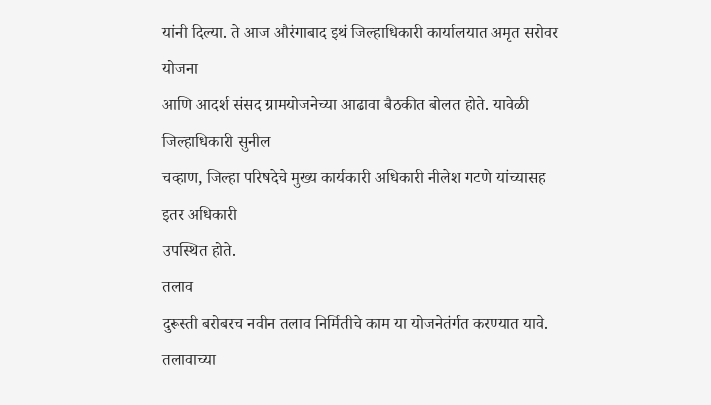यांनी दिल्या. ते आज औरंगाबाद इथं जिल्हाधिकारी कार्यालयात अमृत सरोवर योजना
आणि आदर्श संसद ग्रामयोजनेच्या आढावा बैठकीत बोलत होते. यावेळी जिल्हाधिकारी सुनील
चव्हाण, जिल्हा परिषदेचे मुख्य कार्यकारी अधिकारी नीलेश गटणे यांच्यासह इतर अधिकारी
उपस्थित होते.
तलाव
दुरूस्ती बरोबरच नवीन तलाव निर्मितीचे काम या योजनेतंर्गत करण्यात यावे. तलावाच्या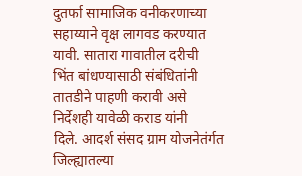दुतर्फा सामाजिक वनीकरणाच्या सहाय्याने वृक्ष लागवड करण्यात यावी. सातारा गावातील दरीची
भिंत बांधण्यासाठी संबंधितांनी तातडीने पाहणी करावी असे निर्देशही यावेळी कराड यांनी
दिले. आदर्श संसद ग्राम योजनेतंर्गत जिल्ह्यातल्या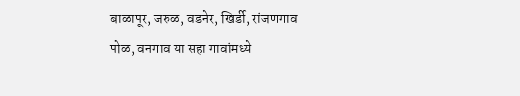बाळापूर, जरुळ, वडनेर, खिर्डी, रांजणगाव
पोळ, वनगाव या सहा गावांमध्ये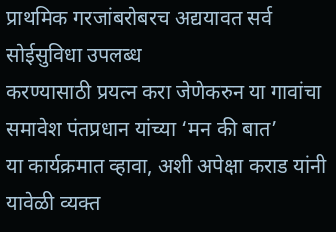प्राथमिक गरजांबरोबरच अद्ययावत सर्व सोईसुविधा उपलब्ध
करण्यासाठी प्रयत्न करा जेणेकरुन या गावांचा समावेश पंतप्रधान यांच्या ‘मन की बात’
या कार्यक्रमात व्हावा, अशी अपेक्षा कराड यांनी यावेळी व्यक्त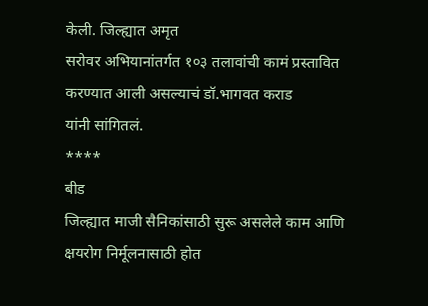केली. जिल्ह्यात अमृत
सरोवर अभियानांतर्गत १०३ तलावांची कामं प्रस्तावित करण्यात आली असल्याचं डॉ.भागवत कराड
यांनी सांगितलं.
****
बीड
जिल्ह्यात माजी सैनिकांसाठी सुरू असलेले काम आणि क्षयरोग निर्मूलनासाठी होत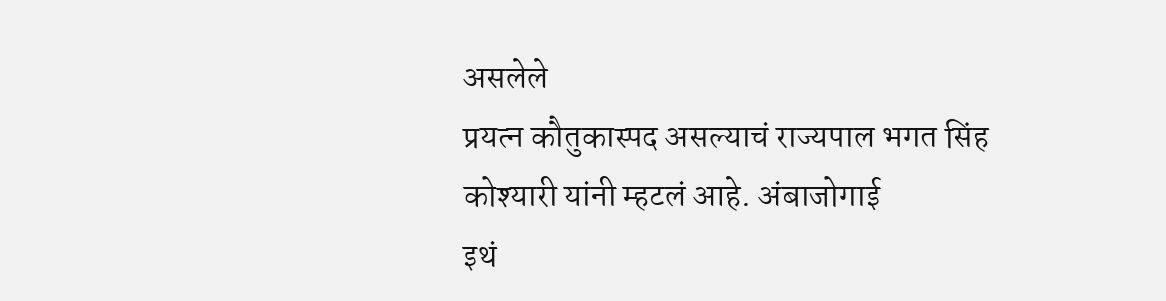असलेले
प्रयत्न कौतुकास्पद असल्याचं राज्यपाल भगत सिंह कोश्यारी यांनी म्हटलं आहे. अंबाजोगाई
इथं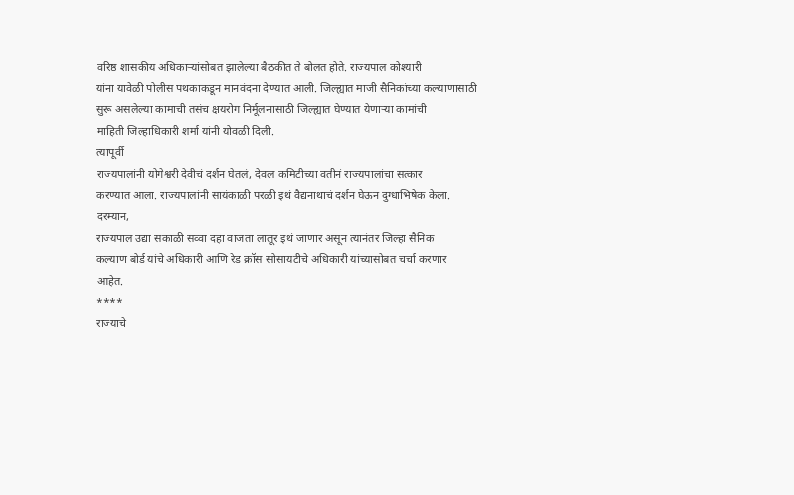वरिष्ठ शासकीय अधिकाऱ्यांसोबत झालेल्या बैठकीत ते बोलत होते. राज्यपाल कोश्यारी
यांना यावेळी पोलीस पथकाकडून मानवंदना देण्यात आली. जिल्ह्यात माजी सैनिकांच्या कल्याणासाठी
सुरू असलेल्या कामाची तसंच क्षयरोग निर्मूलनासाठी जिल्ह्यात घेण्यात येणाऱ्या कामांची
माहिती जिल्हाधिकारी शर्मा यांनी योवळी दिली.
त्यापूर्वी
राज्यपालांनी योगेश्वरी देवीचं दर्शन घेतलं, देवल कमिटीच्या वतीनं राज्यपालांचा सत्कार
करण्यात आला. राज्यपालांनी सायंकाळी परळी इथं वैद्यनाथाचं दर्शन घेऊन दुग्धाभिषेक केला.
दरम्यान,
राज्यपाल उद्या सकाळी सव्वा दहा वाजता लातूर इथं जाणार असून त्यानंतर जिल्हा सैनिक
कल्याण बोर्ड यांचे अधिकारी आणि रेड क्रॉस सोसायटीचे अधिकारी यांच्यासोबत चर्चा करणार
आहेत.
****
राज्याचे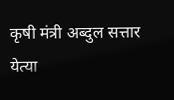कृषी मंत्री अब्दुल सत्तार येत्या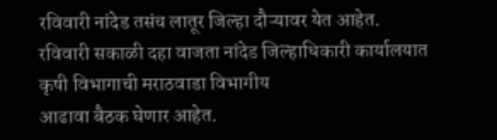रविवारी नांदेड तसंच लातूर जिल्हा दौऱ्यावर येत आहेत.
रविवारी सकाळी दहा वाजता नांदेड जिल्हाधिकारी कार्यालयात कृषी विभागाची मराठवाडा विभागीय
आढावा बैठक घेणार आहेत.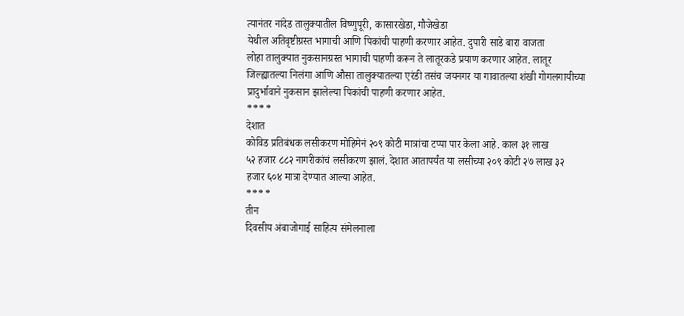त्यानंतर नांदेड तालुक्यातील विष्णुपूरी, कासारखेडा, गौजेखेडा
येथील अतिवृष्टीग्रस्त भागाची आणि पिकांची पाहणी करणार आहेत. दुपारी साडे बारा वाजता
लोहा तालुक्यात नुकसानग्रस्त भागाची पाहणी करून ते लातूरकडे प्रयाण करणार आहेत. लातूर
जिल्ह्यातल्या निलंगा आणि औसा तालुक्यातल्या एरंडी तसंच जयनगर या गावातल्या शंखी गोगलगायीच्या
प्रादुर्भावाने नुकसान झालेल्या पिकांची पाहणी करणार आहेत.
****
देशात
कोविड प्रतिबंधक लसीकरण मोहिमेनं २०९ कोटी मात्रांचा टप्पा पार केला आहे. काल ३१ लाख
५२ हजार ८८२ नागरीकांचं लसीकरण झालं. देशात आतापर्यंत या लसीच्या २०९ कोटी २७ लाख ३२
हजार ६०४ मात्रा देण्यात आल्या आहेत.
****
तीन
दिवसीय अंबाजोगाई साहित्य संमेलनाला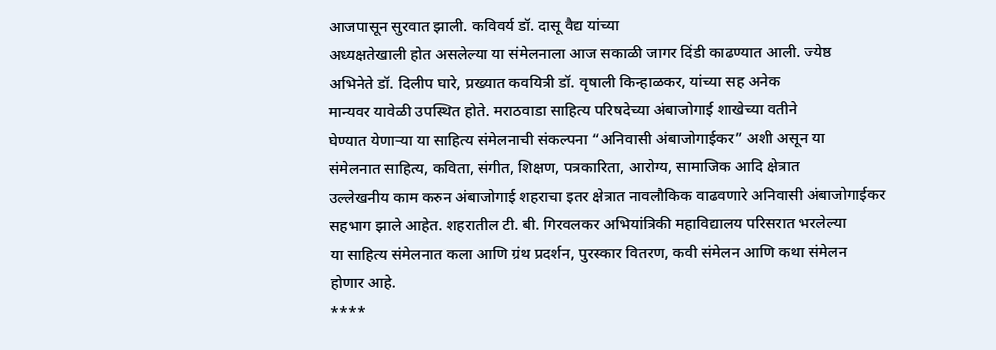आजपासून सुरवात झाली. कविवर्य डॉ. दासू वैद्य यांच्या
अध्यक्षतेखाली होत असलेल्या या संमेलनाला आज सकाळी जागर दिंडी काढण्यात आली. ज्येष्ठ
अभिनेते डॉ. दिलीप घारे, प्रख्यात कवयित्री डॉ. वृषाली किन्हाळकर, यांच्या सह अनेक
मान्यवर यावेळी उपस्थित होते. मराठवाडा साहित्य परिषदेच्या अंबाजोगाई शाखेच्या वतीने
घेण्यात येणाऱ्या या साहित्य संमेलनाची संकल्पना “अनिवासी अंबाजोगाईकर” अशी असून या
संमेलनात साहित्य, कविता, संगीत, शिक्षण, पत्रकारिता, आरोग्य, सामाजिक आदि क्षेत्रात
उल्लेखनीय काम करुन अंबाजोगाई शहराचा इतर क्षेत्रात नावलौकिक वाढवणारे अनिवासी अंबाजोगाईकर
सहभाग झाले आहेत. शहरातील टी. बी. गिरवलकर अभियांत्रिकी महाविद्यालय परिसरात भरलेल्या
या साहित्य संमेलनात कला आणि ग्रंथ प्रदर्शन, पुरस्कार वितरण, कवी संमेलन आणि कथा संमेलन
होणार आहे.
****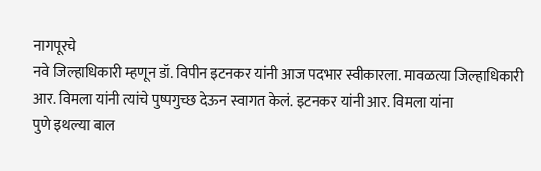नागपूरचे
नवे जिल्हाधिकारी म्हणून डॉ. विपीन इटनकर यांनी आज पदभार स्वीकारला. मावळत्या जिल्हाधिकारी
आर. विमला यांनी त्यांचे पुष्पगुच्छ देऊन स्वागत केलं. इटनकर यांनी आर. विमला यांना
पुणे इथल्या बाल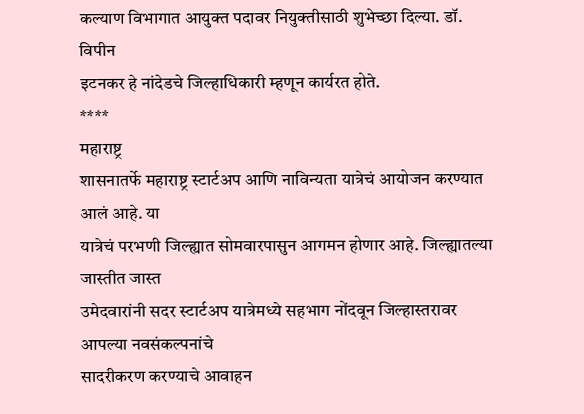कल्याण विभागात आयुक्त पदावर नियुक्तीसाठी शुभेच्छा दिल्या. डॉ. विपीन
इटनकर हे नांदेडचे जिल्हाधिकारी म्हणून कार्यरत होते.
****
महाराष्ट्र
शासनातर्फे महाराष्ट्र स्टार्टअप आणि नाविन्यता यात्रेचं आयोजन करण्यात आलं आहे. या
यात्रेचं परभणी जिल्ह्यात सोमवारपासुन आगमन होणार आहे. जिल्ह्यातल्या जास्तीत जास्त
उमेदवारांनी सदर स्टार्टअप यात्रेमध्ये सहभाग नोंदवून जिल्हास्तरावर आपल्या नवसंकल्पनांचे
सादरीकरण करण्याचे आवाहन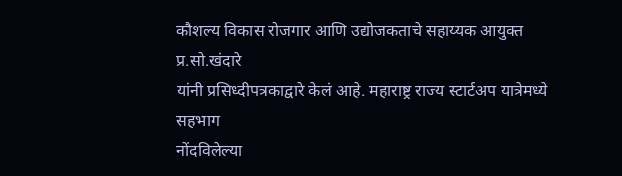कौशल्य विकास रोजगार आणि उद्योजकताचे सहाय्यक आयुक्त प्र.सो.खंदारे
यांनी प्रसिध्दीपत्रकाद्वारे केलं आहे. महाराष्ट्र राज्य स्टार्टअप यात्रेमध्ये सहभाग
नोंदविलेल्या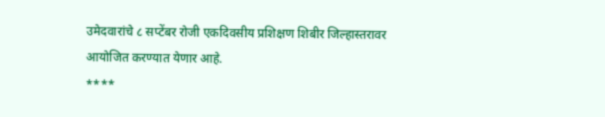उमेदवारांचे ८ सप्टेंबर रोजी एकदिवसीय प्रशिक्षण शिबीर जिल्हास्तरावर
आयोजित करण्यात येणार आहे.
****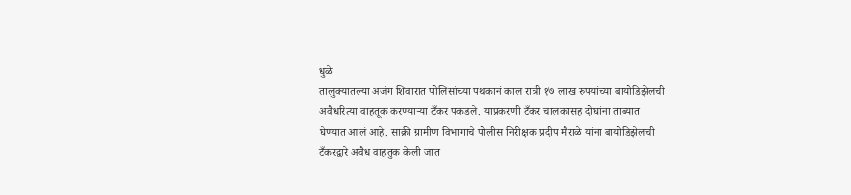धुळे
तालुक्यातल्या अजंग शिवारात पोलिसांच्या पथकानं काल रात्री १७ लाख रुपयांच्या बायोडिझेलची
अवैधरित्या वाहतूक करण्याऱ्या टँकर पकडले. याप्रकरणी टँकर चालकासह दोघांना ताब्यात
घेण्यात आलं आहे. साक्री ग्रामीण विभागाचे पोलीस निरीक्षक प्रदीप मैराळे यांना बायोडिझेलची
टँकरद्वारे अवैध वाहतुक केली जात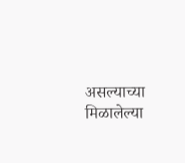असल्याच्या मिळालेल्या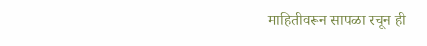माहितीवरून सापळा रचून ही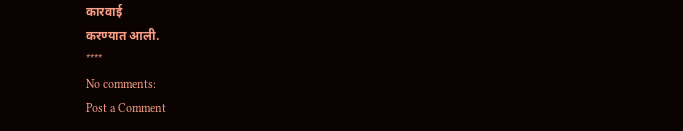कारवाई
करण्यात आली.
****
No comments:
Post a Comment